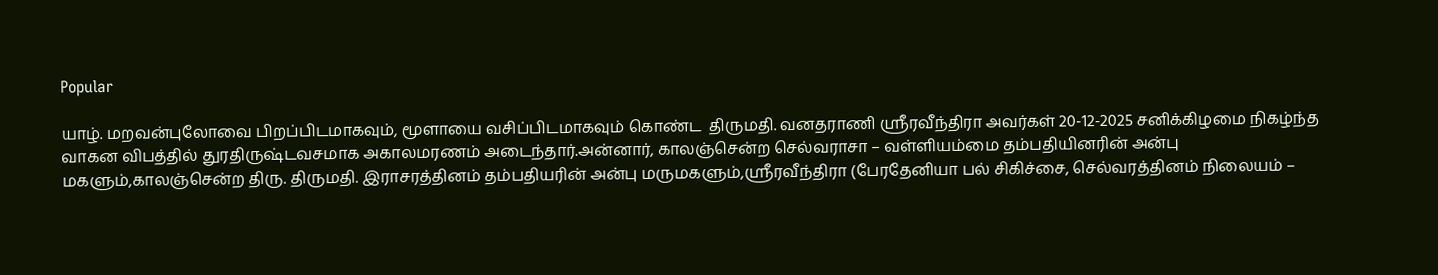Popular

யாழ். மறவன்புலோவை பிறப்பிடமாகவும், மூளாயை வசிப்பிடமாகவும் கொண்ட  திருமதி. வனதராணி ஸ்ரீரவீந்திரா அவர்கள் 20-12-2025 சனிக்கிழமை நிகழ்ந்த வாகன விபத்தில் துரதிருஷ்டவசமாக அகாலமரணம் அடைந்தார்.அன்னார், காலஞ்சென்ற செல்வராசா – வள்ளியம்மை தம்பதியினரின் அன்பு மகளும்,காலஞ்சென்ற திரு. திருமதி. இராசரத்தினம் தம்பதியரின் அன்பு மருமகளும்,ஸ்ரீரவீந்திரா (பேரதேனியா பல் சிகிச்சை, செல்வரத்தினம் நிலையம் –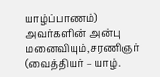யாழ்ப்பாணம்) அவர்களின் அன்பு மனைவியும்,சரணிஞர் (வைத்தியர் – யாழ்.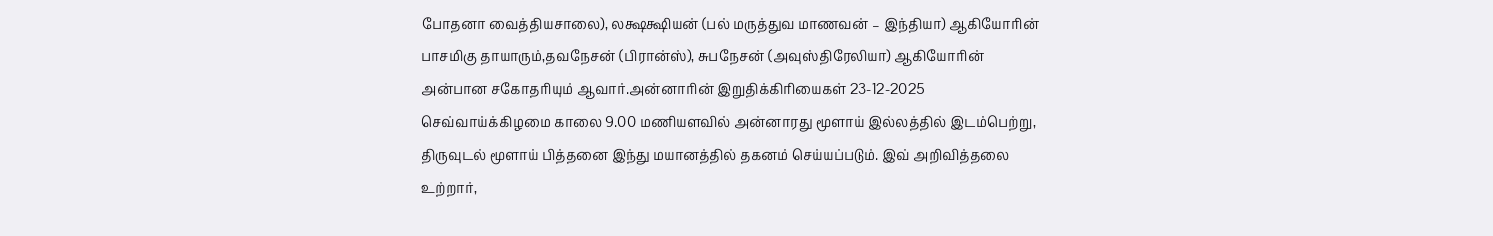போதனா வைத்தியசாலை), லக்ஷக்ஷியன் (பல் மருத்துவ மாணவன் – இந்தியா) ஆகியோரின் பாசமிகு தாயாரும்,தவநேசன் (பிரான்ஸ்), சுபநேசன் (அவுஸ்திரேலியா) ஆகியோரின் அன்பான சகோதரியும் ஆவார்.அன்னாரின் இறுதிக்கிரியைகள் 23-12-2025 செவ்வாய்க்கிழமை காலை 9.00 மணியளவில் அன்னாரது மூளாய் இல்லத்தில் இடம்பெற்று, திருவுடல் மூளாய் பித்தனை இந்து மயானத்தில் தகனம் செய்யப்படும். இவ் அறிவித்தலை உற்றார்,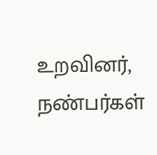உறவினர், நண்பர்கள்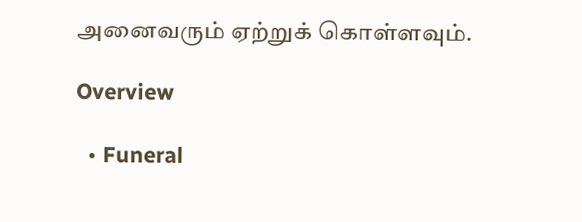அனைவரும் ஏற்றுக் கொள்ளவும்.

Overview

  • Funeral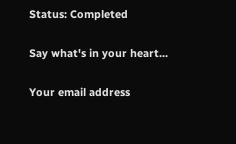Status: Completed

Say what's in your heart...

Your email address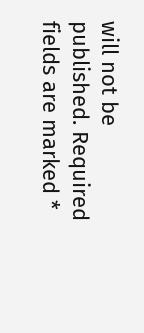will not be published. Required fields are marked *